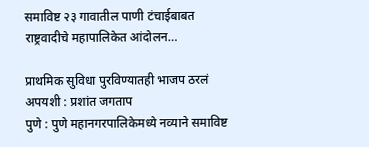समाविष्ट २३ गावातील पाणी टंचाईबाबत राष्ट्रवादीचे महापालिकेत आंदोलन…

प्राथमिक सुविधा पुरविण्यातही भाजप ठरलं अपयशी : प्रशांत जगताप
पुणे : पुणे महानगरपालिकेमध्ये नव्याने समाविष्ट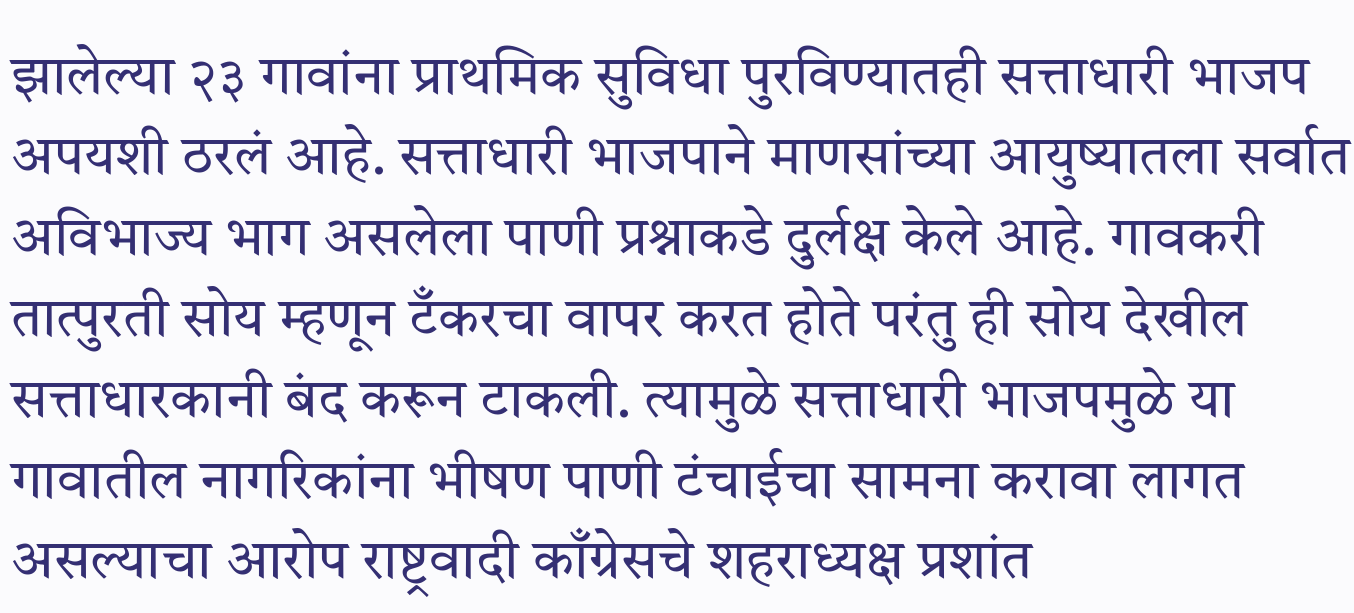झालेल्या २३ गावांना प्राथमिक सुविधा पुरविण्यातही सत्ताधारी भाजप अपयशी ठरलं आहे. सत्ताधारी भाजपाने माणसांच्या आयुष्यातला सर्वात अविभाज्य भाग असलेला पाणी प्रश्नाकडे दुर्लक्ष केले आहे. गावकरी तात्पुरती सोय म्हणून टँकरचा वापर करत होते परंतु ही सोय देखील सत्ताधारकानी बंद करून टाकली. त्यामुळे सत्ताधारी भाजपमुळे या गावातील नागरिकांना भीषण पाणी टंचाईचा सामना करावा लागत असल्याचा आरोप राष्ट्रवादी काँग्रेसचे शहराध्यक्ष प्रशांत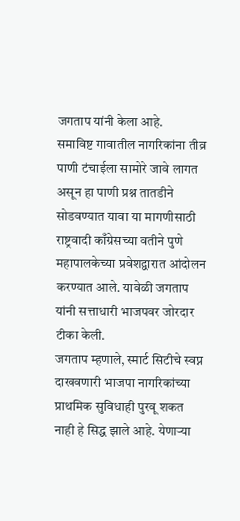जगताप यांनी केला आहे.
समाविष्ट गावातील नागरिकांना तीव्र पाणी टंचाईला सामोरे जावे लागत असून हा पाणी प्रश्न तातडीने सोडवण्यात यावा या मागणीसाठी राष्ट्रवादी काँग्रेसच्या वतीने पुणे महापालकेच्या प्रवेशद्वारात आंदोलन करण्यात आले. यावेळी जगताप यांनी सत्ताधारी भाजपवर जोरदार टीका केली.
जगताप म्हणाले, स्मार्ट सिटीचे स्वप्न दाखवणारी भाजपा नागरिकांच्या प्राथमिक सुविधाही पुरवू शकत नाही हे सिद्ध झाले आहे. येणाऱ्या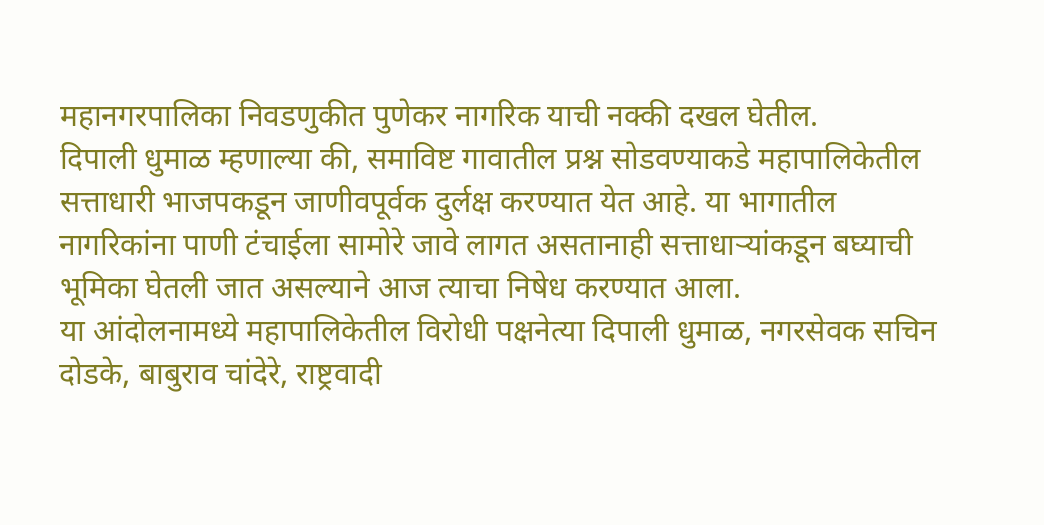महानगरपालिका निवडणुकीत पुणेकर नागरिक याची नक्की दखल घेतील.
दिपाली धुमाळ म्हणाल्या की, समाविष्ट गावातील प्रश्न सोडवण्याकडे महापालिकेतील सत्ताधारी भाजपकडून जाणीवपूर्वक दुर्लक्ष करण्यात येत आहे. या भागातील नागरिकांना पाणी टंचाईला सामोरे जावे लागत असतानाही सत्ताधाऱ्यांकडून बघ्याची भूमिका घेतली जात असल्याने आज त्याचा निषेध करण्यात आला.
या आंदोलनामध्ये महापालिकेतील विरोधी पक्षनेत्या दिपाली धुमाळ, नगरसेवक सचिन दोडके, बाबुराव चांदेरे, राष्ट्रवादी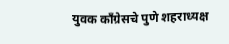युवक काँग्रेसचे पुणे शहराध्यक्ष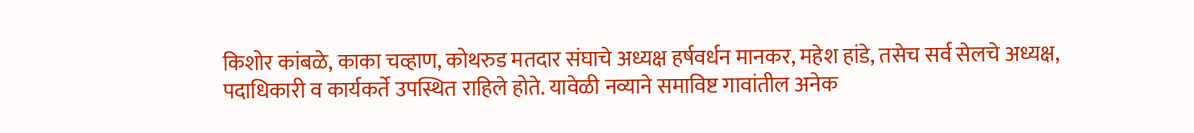किशोर कांबळे, काका चव्हाण, कोथरुड मतदार संघाचे अध्यक्ष हर्षवर्धन मानकर, महेश हांडे, तसेच सर्व सेलचे अध्यक्ष, पदाधिकारी व कार्यकर्ते उपस्थित राहिले होते. यावेळी नव्याने समाविष्ट गावांतील अनेक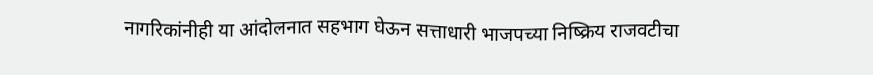नागरिकांनीही या आंदोलनात सहभाग घेऊन सत्ताधारी भाजपच्या निष्क्रिय राजवटीचा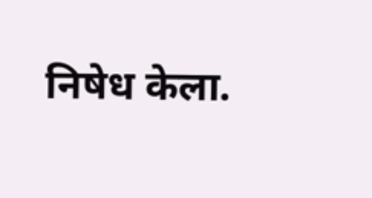निषेध केला.